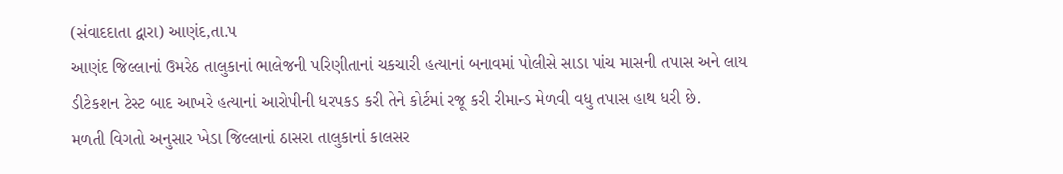(સંવાદદાતા દ્વારા) આણંદ,તા.પ
આણંદ જિલ્લાનાં ઉમરેઠ તાલુકાનાં ભાલેજની પરિણીતાનાં ચકચારી હત્યાનાં બનાવમાં પોલીસે સાડા પાંચ માસની તપાસ અને લાય ડીટેકશન ટેસ્ટ બાદ આખરે હત્યાનાં આરોપીની ધરપકડ કરી તેને કોર્ટમાં રજૂ કરી રીમાન્ડ મેળવી વધુ તપાસ હાથ ધરી છે.
મળતી વિગતો અનુસાર ખેડા જિલ્લાનાં ઠાસરા તાલુકાનાં કાલસર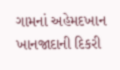ગામનાં અહેમદખાન ખાનજાદાની દિકરી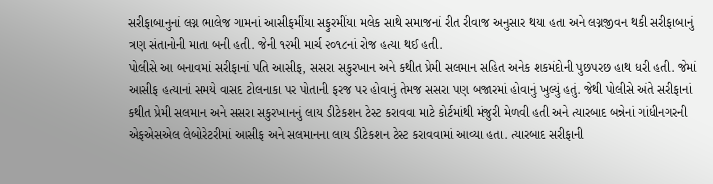સરીફાબાનુનાં લગ્ન ભાલેજ ગામનાં આસીફમીંયા સફુરમીંયા મલેક સાથે સમાજનાં રીત રીવાજ અનુસાર થયા હતા અને લગ્નજીવન થકી સરીફાબાનું ત્રણ સંતાનોની માતા બની હતી. જેની ૧૨મી માર્ચ ૨૦૧૮નાં રોજ હત્યા થઈ હતી.
પોલીસે આ બનાવમાં સરીફાનાં પતિ આસીફ, સસરા સકુરખાન અને કથીત પ્રેમી સલમાન સહિત અનેક શકમંદોની પુછપરછ હાથ ધરી હતી. જેમાં આસીફ હત્યાનાં સમયે વાસદ ટોલનાકા પર પોતાની ફરજ પર હોવાનું તેમજ સસરા પણ બજારમાં હોવાનું ખુલ્યું હતું. જેથી પોલીસે અંતે સરીફાનાં કથીત પ્રેમી સલમાન અને સસરા સકુરખાનનું લાય ડીટેકશન ટેસ્ટ કરાવવા માટે કોર્ટમાંથી મંજુરી મેળવી હતી અને ત્યારબાદ બન્નેનાં ગાંધીનગરની એફએસએલ લેબોરેટરીમાં આસીફ અને સલમાનના લાય ડીટેકશન ટેસ્ટ કરાવવામાં આવ્યા હતા. ત્યારબાદ સરીફાની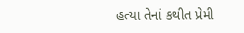હત્યા તેનાં કથીત પ્રેમી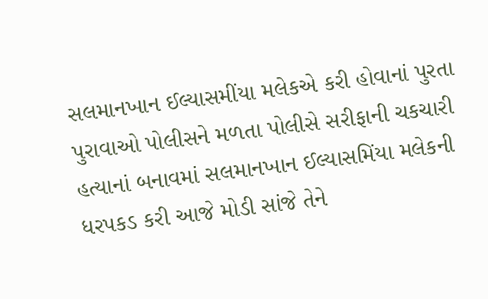સલમાનખાન ઈલ્યાસમીંયા મલેકએ કરી હોવાનાં પુરતા પુરાવાઓ પોલીસને મળતા પોલીસે સરીફાની ચકચારી હત્યાનાં બનાવમાં સલમાનખાન ઈલ્યાસમિંયા મલેકની ધરપકડ કરી આજે મોડી સાંજે તેને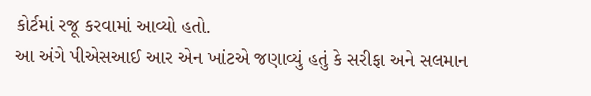કોર્ટમાં રજૂ કરવામાં આવ્યો હતો.
આ અંગે પીએસઆઈ આર એન ખાંટએ જણાવ્યું હતું કે સરીફા અને સલમાન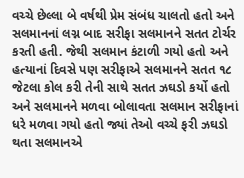વચ્ચે છેલ્લા બે વર્ષથી પ્રેમ સંબંધ ચાલતો હતો અને સલમાનનાં લગ્ન બાદ સરીફા સલમાનને સતત ટોર્ચર કરતી હતી. જેથી સલમાન કંટાળી ગયો હતો અને હત્યાનાં દિવસે પણ સરીફાએ સલમાનને સતત ૧૮ જેટલા કોલ કરી તેની સાથે સતત ઝઘડો કર્યો હતો અને સલમાનને મળવા બોલાવતા સલમાન સરીફાનાં ધરે મળવા ગયો હતો જ્યાં તેઓ વચ્ચે ફરી ઝઘડો થતા સલમાનએ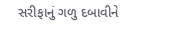સરીફાનું ગળુ દબાવીને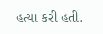હત્યા કરી હતી.